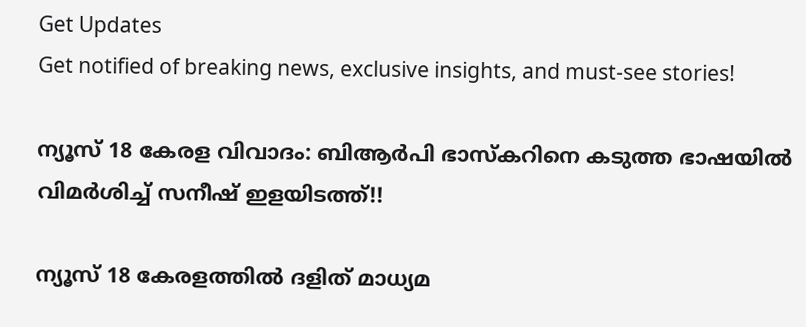Get Updates
Get notified of breaking news, exclusive insights, and must-see stories!

ന്യൂസ് 18 കേരള വിവാദം: ബിആർപി ഭാസ്കറിനെ കടുത്ത ഭാഷയിൽ വിമർശിച്ച് സനീഷ് ഇളയിടത്ത്!!

ന്യൂസ് 18 കേരളത്തില്‍ ദളിത് മാധ്യമ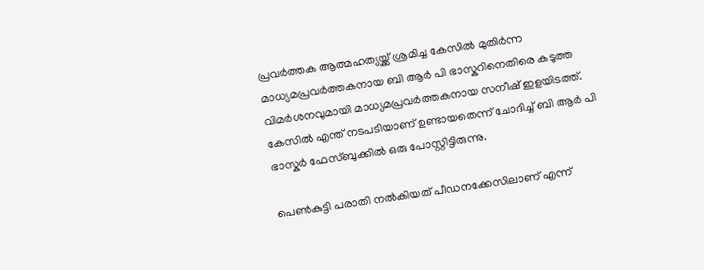പ്രവര്‍ത്തക ആത്മഹത്യയ്ക്ക് ശ്രമിച്ച കേസില്‍ മുതിർന്ന മാധ്യമപ്രവര്‍ത്തകനായ ബി ആർ പി ഭാസ്കറിനെതിരെ കടുത്ത വിമർശനവുമായി മാധ്യമപ്രവർത്തകനായ സനീഷ് ഇളയിടത്ത്. കേസിൽ എന്ത് നടപടിയാണ് ഉണ്ടായതെന്ന് ചോദിച്ച് ബി ആർ പി ഭാസ്കർ ഫേസ്ബുക്കിൽ ഒരു പോസ്റ്റിട്ടിരുന്നു.

പെണ്‍കുട്ടി പരാതി നൽകിയത് പീഡനക്കേസിലാണ് എന്ന്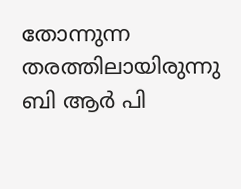തോന്നുന്ന തരത്തിലായിരുന്നു ബി ആർ പി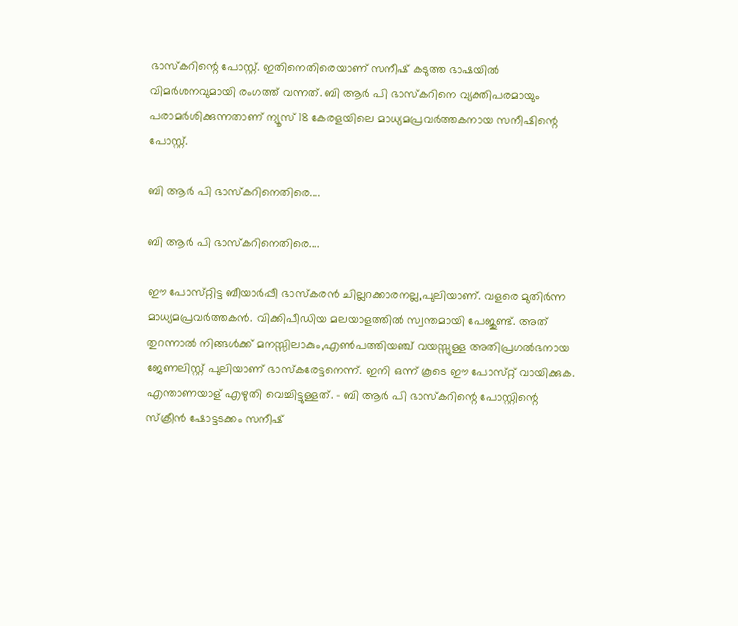ഭാസ്കറിന്റെ പോസ്റ്റ്. ഇതിനെതിരെയാണ് സനീഷ് കടുത്ത ഭാഷയിൽ വിമർശനവുമായി രംഗത്ത് വന്നത്. ബി ആർ പി ഭാസ്കറിനെ വ്യക്തിപരമായും പരാമർശിക്കുന്നതാണ് ന്യൂസ് 18 കേരളയിലെ മാധ്യമപ്രവർത്തകനായ സനീഷിന്റെ പോസ്റ്റ്.

ബി ആർ പി ഭാസ്കറിനെതിരെ....

ബി ആർ പി ഭാസ്കറിനെതിരെ....

ഈ പോസ്‌റ്റിട്ട ബീയാര്‍പ്പീ ഭാസ്‌കരന്‍ ചില്ലറക്കാരനല്ല,പുലിയാണ്‌. വളരെ മുതിര്‍ന്ന മാധ്യമപ്രവര്‍ത്തകന്‍. വിക്കിപീഡിയ മലയാളത്തില്‍ സ്വന്തമായി പേജുണ്ട്‌. അത്‌ തുറന്നാല്‍ നിങ്ങള്‍ക്ക്‌ മനസ്സിലാകും,എണ്‍പത്തിയഞ്ച്‌ വയസ്സുള്ള അതിപ്രഗല്‍ഭനായ ജേണലിസ്റ്റ്‌ പുലിയാണ്‌ ഭാസ്‌കരേട്ടനെന്ന്‌. ഇനി ഒന്ന്‌ കൂടെ ഈ പോസ്‌റ്റ്‌ വായിക്കുക. എന്താണയാള്‌ എഴുതി വെച്ചിട്ടുള്ളത്‌. - ബി ആർ പി ഭാസ്കറിന്റെ പോസ്റ്റിന്റെ സ്ക്രീൻ ഷോട്ടടക്കം സനീഷ്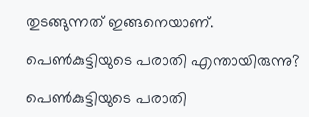തുടങ്ങുന്നത് ഇങ്ങനെയാണ്.

പെൺകുട്ടിയുടെ പരാതി എന്തായിരുന്നു?

പെൺകുട്ടിയുടെ പരാതി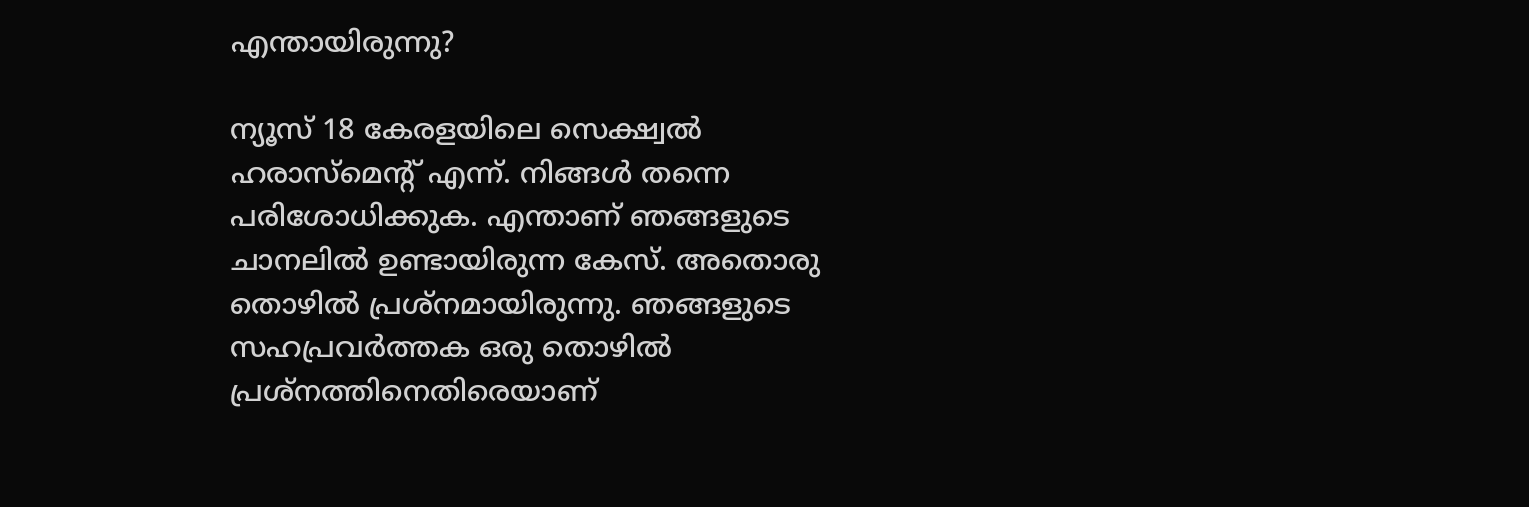എന്തായിരുന്നു?

ന്യൂസ്‌ 18 കേരളയിലെ സെക്ഷ്വല്‍ ഹരാസ്‌മെന്റ്‌ എന്ന്‌. നിങ്ങള്‍ തന്നെ പരിശോധിക്കുക. എന്താണ്‌ ഞങ്ങളുടെ ചാനലില്‍ ഉണ്ടായിരുന്ന കേസ്‌. അതൊരു തൊഴില്‍ പ്രശ്‌നമായിരുന്നു. ഞങ്ങളുടെ സഹപ്രവര്‍ത്തക ഒരു തൊഴില്‍ പ്രശ്‌നത്തിനെതിരെയാണ്‌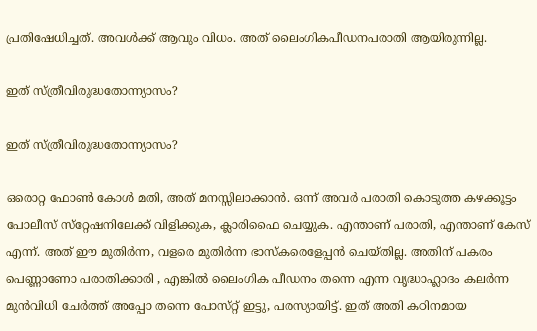പ്രതിഷേധിച്ചത്‌. അവള്‍ക്ക്‌ ആവും വിധം. അത്‌ ലൈംഗികപീഡനപരാതി ആയിരുന്നില്ല.

ഇത് സ്‌ത്രീവിരുദ്ധതോന്ന്യാസം?

ഇത് സ്‌ത്രീവിരുദ്ധതോന്ന്യാസം?

ഒരൊറ്റ ഫോണ്‍ കോള്‍ മതി, അത്‌ മനസ്സിലാക്കാന്‍. ഒന്ന്‌ അവര്‍ പരാതി കൊടുത്ത കഴക്കൂട്ടം പോലീസ്‌ സ്‌റ്റേഷനിലേക്ക്‌ വിളിക്കുക, ക്ലാരിഫൈ ചെയ്യുക. എന്താണ്‌ പരാതി, എന്താണ്‌ കേസ്‌ എന്ന്‌. അത്‌ ഈ മുതിര്‍ന്ന, വളരെ മുതിര്‍ന്ന ഭാസ്‌കരെളേപ്പന്‍ ചെയ്‌തില്ല. അതിന്‌ പകരം പെണ്ണാണോ പരാതിക്കാരി , എങ്കില്‍ ലൈംഗിക പീഡനം തന്നെ എന്ന വൃദ്ധാഹ്ലാദം കലര്‍ന്ന മുന്‍വിധി ചേര്‍ത്ത്‌ അപ്പോ തന്നെ പോസ്‌റ്റ്‌ ഇട്ടു, പരസ്യായിട്ട്‌. ഇത്‌ അതി കഠിനമായ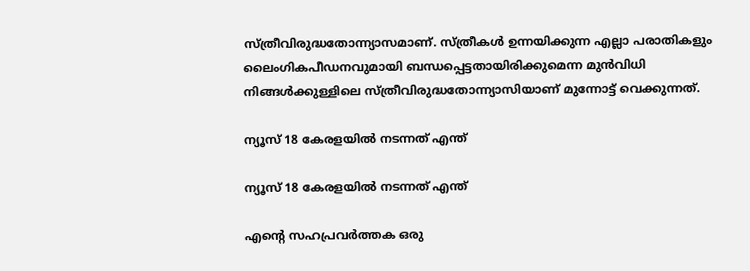സ്‌ത്രീവിരുദ്ധതോന്ന്യാസമാണ്‌. സ്‌ത്രീകള്‍ ഉന്നയിക്കുന്ന എല്ലാ പരാതികളും ലൈംഗികപീഡനവുമായി ബന്ധപ്പെട്ടതായിരിക്കുമെന്ന മുന്‍വിധി നിങ്ങള്‍ക്കുള്ളിലെ സ്‌ത്രീവിരുദ്ധതോന്ന്യാസിയാണ്‌ മുന്നോട്ട്‌ വെക്കുന്നത്‌.

ന്യൂസ്‌ 18 കേരളയില്‍ നടന്നത് എന്ത്

ന്യൂസ്‌ 18 കേരളയില്‍ നടന്നത് എന്ത്

എന്റെ സഹപ്രവര്‍ത്തക ഒരു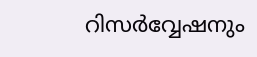റിസര്‍വ്വേഷനും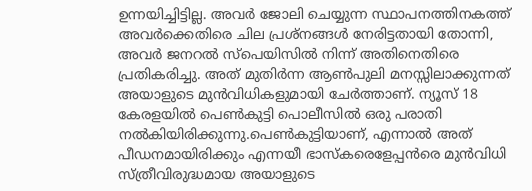ഉന്നയിച്ചിട്ടില്ല. അവർ ജോലി ചെയ്യുന്ന സ്ഥാപനത്തിനകത്ത്‌ അവര്‍ക്കെതിരെ ചില പ്രശ്‌നങ്ങള്‍ നേരിട്ടതായി തോന്നി, അവര്‍ ജനറല്‍ സ്‌പെയിസില്‍ നിന്ന്‌ അതിനെതിരെ പ്രതികരിച്ചു. അത്‌ മുതിര്‍ന്ന ആണ്‍പുലി മനസ്സിലാക്കുന്നത്‌ അയാളുടെ മുന്‍വിധികളുമായി ചേര്‍ത്താണ്‌. ന്യൂസ്‌ 18 കേരളയില്‍ പെണ്‍കുട്ടി പൊലീസില്‍ ഒരു പരാതി നല്‍കിയിരിക്കുന്നു.പെണ്‍കുട്ടിയാണ്‌, എന്നാല്‍ അത്‌ പീഡനമായിരിക്കും എന്നയീ ഭാസ്‌കരെളേപ്പന്‍രെ മുന്‍വിധി സ്‌ത്രീവിരുദ്ധമായ അയാളുടെ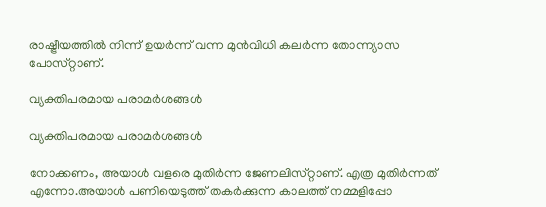രാഷ്ട്രീയത്തില്‍ നിന്ന്‌ ഉയര്‍ന്ന്‌ വന്ന മുന്‍വിധി കലര്‍ന്ന തോന്ന്യാസ പോസ്‌റ്റാണ്‌.

വ്യക്തിപരമായ പരാമർശങ്ങൾ

വ്യക്തിപരമായ പരാമർശങ്ങൾ

നോക്കണം, അയാള്‍ വളരെ മുതിര്‍ന്ന ജേണലിസ്‌റ്റാണ്‌. എത്ര മുതിര്‍ന്നത്‌ എന്നോ.അയാള്‍ പണിയെടുത്ത്‌ തകര്‍ക്കുന്ന കാലത്ത്‌ നമ്മളിപ്പോ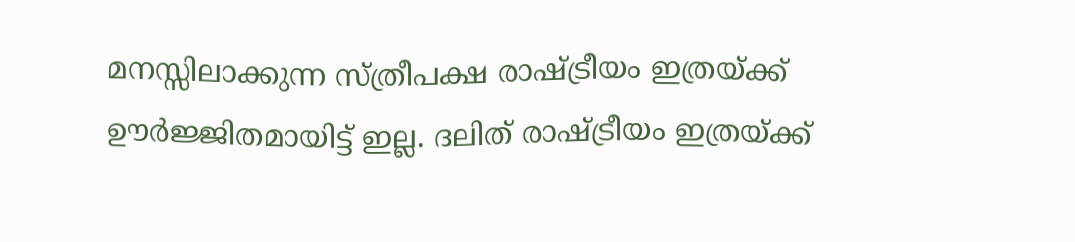മനസ്സിലാക്കുന്ന സ്‌ത്രീപക്ഷ രാഷ്ട്രീയം ഇത്രയ്‌ക്ക്‌ ഊര്‍ജ്ജിതമായിട്ട്‌ ഇല്ല. ദലിത്‌ രാഷ്ട്രീയം ഇത്രയ്‌ക്ക്‌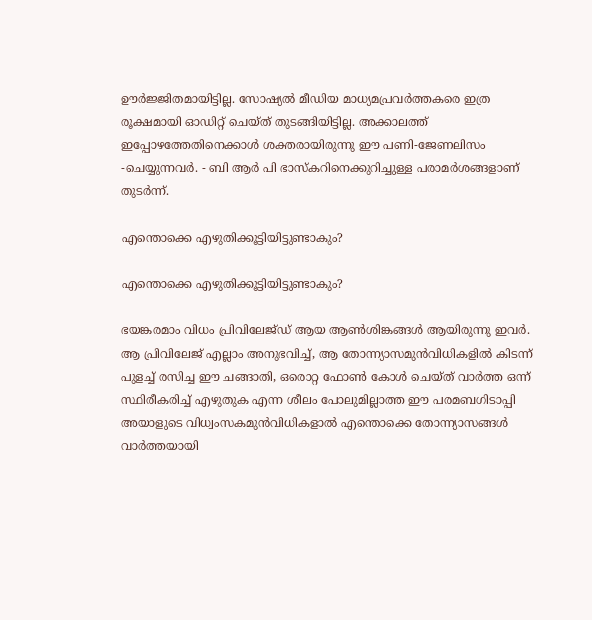ഊര്‍ജ്ജിതമായിട്ടില്ല. സോഷ്യല്‍ മീഡിയ മാധ്യമപ്രവര്‍ത്തകരെ ഇത്ര രൂക്ഷമായി ഓഡിറ്റ്‌ ചെയ്‌ത്‌ തുടങ്ങിയിട്ടില്ല. അക്കാലത്ത്‌ ഇപ്പോഴത്തേതിനെക്കാള്‍ ശക്തരായിരുന്നു ഈ പണി-ജേണലിസം -ചെയ്യുന്നവര്‍. - ബി ആർ പി ഭാസ്കറിനെക്കുറിച്ചുള്ള പരാമർശങ്ങളാണ് തുടർന്ന്.

എന്തൊക്കെ എഴുതിക്കൂട്ടിയിട്ടുണ്ടാകും?

എന്തൊക്കെ എഴുതിക്കൂട്ടിയിട്ടുണ്ടാകും?

ഭയങ്കരമാം വിധം പ്രിവിലേജ്‌ഡ്‌ ആയ ആണ്‍ശിങ്കങ്ങള്‍ ആയിരുന്നു ഇവര്‍. ആ പ്രിവിലേജ്‌ എല്ലാം അനുഭവിച്ച്‌, ആ തോന്ന്യാസമുന്‍വിധികളില്‍ കിടന്ന്‌ പുളച്ച്‌ രസിച്ച ഈ ചങ്ങാതി, ഒരൊറ്റ ഫോണ്‍ കോള്‍ ചെയ്‌ത്‌ വാര്‍ത്ത ഒന്ന്‌ സ്ഥിരീകരിച്ച്‌ എഴുതുക എന്ന ശീലം പോലുമില്ലാത്ത ഈ പരമബഗിടാപ്പി അയാളുടെ വിധ്വംസകമുന്‍വിധികളാല്‍ എന്തൊക്കെ തോന്ന്യാസങ്ങള്‍ വാര്‍ത്തയായി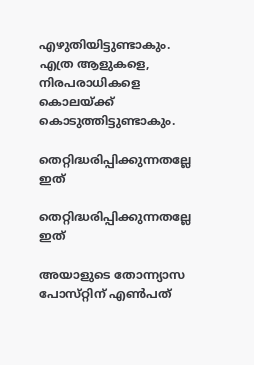എഴുതിയിട്ടുണ്ടാകും. എത്ര ആളുകളെ, നിരപരാധികളെ കൊലയ്‌ക്ക്‌ കൊടുത്തിട്ടുണ്ടാകും.

തെറ്റിദ്ധരിപ്പിക്കുന്നതല്ലേ ഇത്

തെറ്റിദ്ധരിപ്പിക്കുന്നതല്ലേ ഇത്

അയാളുടെ തോന്ന്യാസ പോസ്‌റ്റിന്‌ എണ്‍പത്‌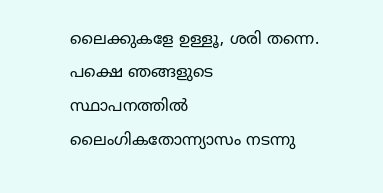ലൈക്കുകളേ ഉള്ളൂ, ശരി തന്നെ. പക്ഷെ ഞങ്ങളുടെ സ്ഥാപനത്തില്‍ ലൈംഗികതോന്ന്യാസം നടന്നു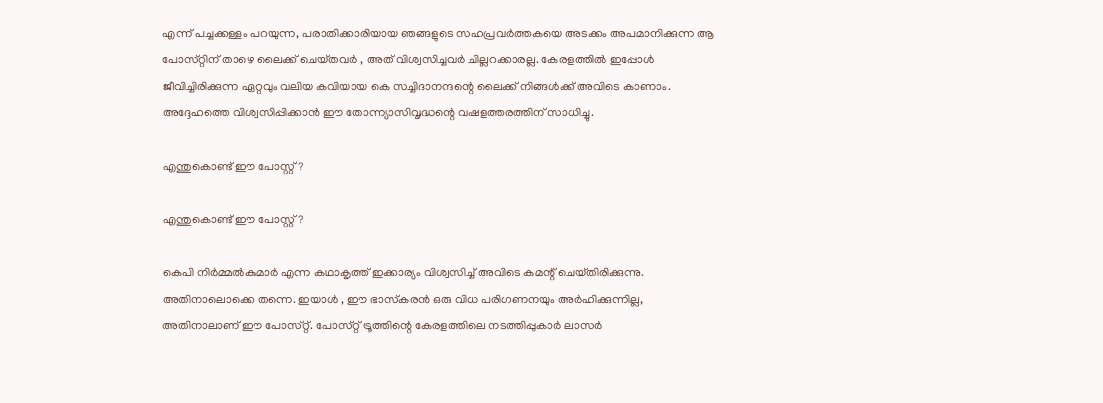എന്ന്‌ പച്ചക്കള്ളം പറയുന്ന, പരാതിക്കാരിയായ ഞങ്ങളുടെ സഹപ്രവര്‍ത്തകയെ അടക്കം അപമാനിക്കുന്ന ആ പോസ്‌റ്റിന്‌ താഴെ ലൈക്ക്‌ ചെയ്‌തവര്‍ , അത്‌ വിശ്വസിച്ചവര്‍ ചില്ലറക്കാരല്ല. കേരളത്തില്‍ ഇപ്പോള്‍ ജീവിച്ചിരിക്കുന്ന ഏറ്റവും വലിയ കവിയായ കെ സച്ചിദാനന്ദന്റെ ലൈക്ക്‌ നിങ്ങള്‍ക്ക്‌ അവിടെ കാണാം. അദ്ദേഹത്തെ വിശ്വസിപ്പിക്കാന്‍ ഈ തോന്ന്യാസിവൃദ്ധന്റെ വഷളത്തരത്തിന്‌ സാധിച്ചു.

എന്തുകൊണ്ട് ഈ പോസ്റ്റ്?

എന്തുകൊണ്ട് ഈ പോസ്റ്റ്?

കെപി നിര്‍മ്മല്‍കുമാര്‍ എന്ന കഥാകൃത്ത്‌ ഇക്കാര്യം വിശ്വസിച്ച്‌ അവിടെ കമന്റ്‌ ചെയ്‌തിരിക്കുന്നു. അതിനാലൊക്കെ തന്നെ. ഇയാള്‍ , ഈ ഭാസ്‌കരന്‍ ഒരു വിധ പരിഗണനയും അര്‍ഹിക്കുന്നില്ല, അതിനാലാണ്‌ ഈ പോസ്‌റ്റ്‌. പോസ്‌റ്റ്‌ ട്രൂത്തിന്റെ കേരളത്തിലെ നടത്തിപ്പുകാര്‍ ലാസര്‍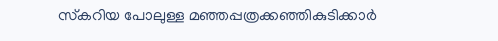സ്‌കറിയ പോലുള്ള മഞ്ഞപ്പത്രക്കഞ്ഞികുടിക്കാര്‍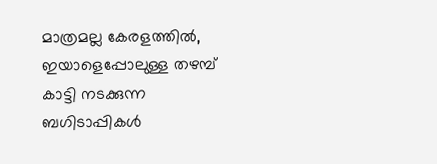മാത്രമല്ല കേരളത്തില്‍, ഇയാളെപ്പോലുള്ള തഴമ്പ്‌ കാട്ടി നടക്കുന്ന ബഗിടാപ്പികള്‍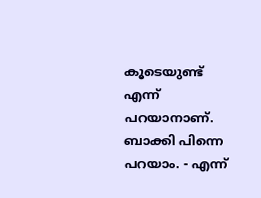കൂടെയുണ്ട്‌ എന്ന്‌ പറയാനാണ്‌. ബാക്കി പിന്നെ പറയാം. - എന്ന്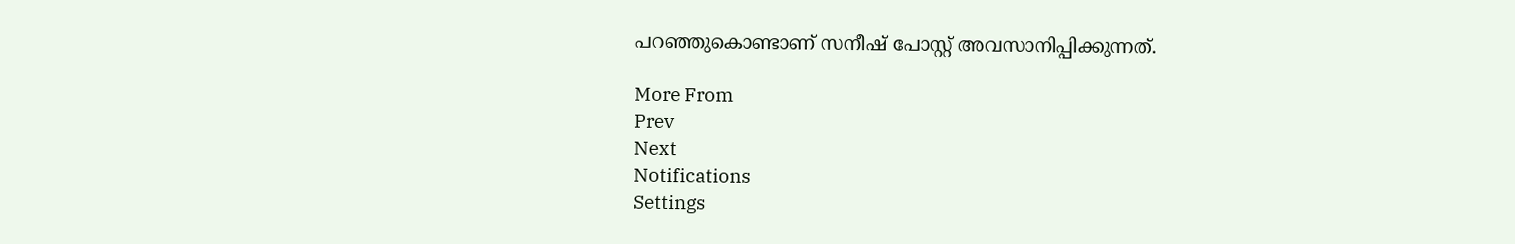പറഞ്ഞുകൊണ്ടാണ് സനീഷ് പോസ്റ്റ് അവസാനിപ്പിക്കുന്നത്.

More From
Prev
Next
Notifications
Settings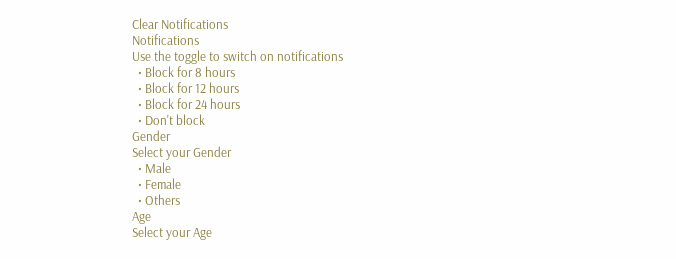Clear Notifications
Notifications
Use the toggle to switch on notifications
  • Block for 8 hours
  • Block for 12 hours
  • Block for 24 hours
  • Don't block
Gender
Select your Gender
  • Male
  • Female
  • Others
Age
Select your Age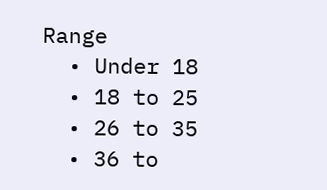Range
  • Under 18
  • 18 to 25
  • 26 to 35
  • 36 to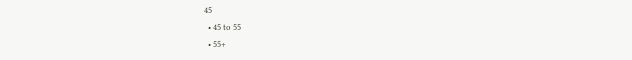45
  • 45 to 55
  • 55+